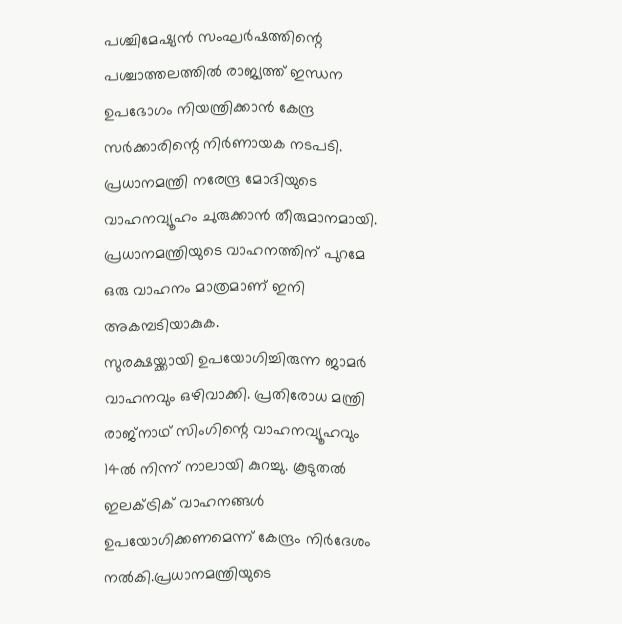പശ്ചിമേഷ്യൻ സംഘർഷത്തിന്റെ പശ്ചാത്തലത്തിൽ രാജ്യത്ത് ഇന്ധന ഉപഭോഗം നിയന്ത്രിക്കാൻ കേന്ദ്ര സർക്കാരിന്റെ നിർണായക നടപടി. പ്രധാനമന്ത്രി നരേന്ദ്ര മോദിയുടെ വാഹനവ്യൂഹം ചുരുക്കാൻ തീരുമാനമായി. പ്രധാനമന്ത്രിയുടെ വാഹനത്തിന് പുറമേ ഒരു വാഹനം മാത്രമാണ് ഇനി അകമ്പടിയാകുക.
സുരക്ഷയ്ക്കായി ഉപയോഗിച്ചിരുന്ന ജാമർ വാഹനവും ഒഴിവാക്കി. പ്രതിരോധ മന്ത്രി രാജ്നാഥ് സിംഗിന്റെ വാഹനവ്യൂഹവും 14ൽ നിന്ന് നാലായി കുറച്ചു. കൂടുതൽ ഇലക്ട്രിക് വാഹനങ്ങൾ ഉപയോഗിക്കണമെന്ന് കേന്ദ്രം നിർദേശം നൽകി.പ്രധാനമന്ത്രിയുടെ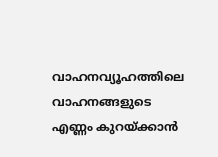വാഹനവ്യൂഹത്തിലെ വാഹനങ്ങളുടെ എണ്ണം കുറയ്ക്കാൻ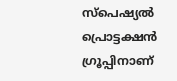സ്പെഷ്യൽ പ്രൊട്ടക്ഷൻ ഗ്രൂപ്പിനാണ്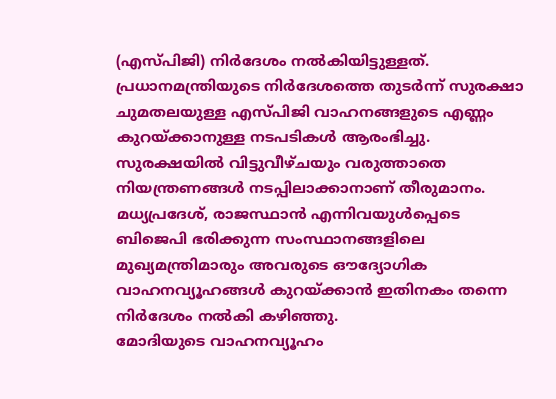(എസ്പിജി) നിർദേശം നൽകിയിട്ടുള്ളത്. പ്രധാനമന്ത്രിയുടെ നിർദേശത്തെ തുടർന്ന് സുരക്ഷാ ചുമതലയുള്ള എസ്പിജി വാഹനങ്ങളുടെ എണ്ണം കുറയ്ക്കാനുള്ള നടപടികൾ ആരംഭിച്ചു. സുരക്ഷയിൽ വിട്ടുവീഴ്ചയും വരുത്താതെ നിയന്ത്രണങ്ങൾ നടപ്പിലാക്കാനാണ് തീരുമാനം. മധ്യപ്രദേശ്, രാജസ്ഥാൻ എന്നിവയുൾപ്പെടെ ബിജെപി ഭരിക്കുന്ന സംസ്ഥാനങ്ങളിലെ മുഖ്യമന്ത്രിമാരും അവരുടെ ഔദ്യോഗിക വാഹനവ്യൂഹങ്ങൾ കുറയ്ക്കാൻ ഇതിനകം തന്നെ നിർദേശം നൽകി കഴിഞ്ഞു.
മോദിയുടെ വാഹനവ്യൂഹം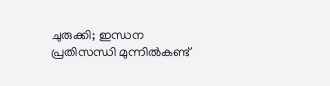ചുരുക്കി; ഇന്ധന പ്രതിസന്ധി മുന്നിൽകണ്ട്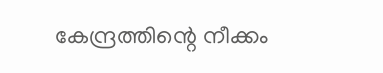കേന്ദ്രത്തിന്റെ നീക്കം